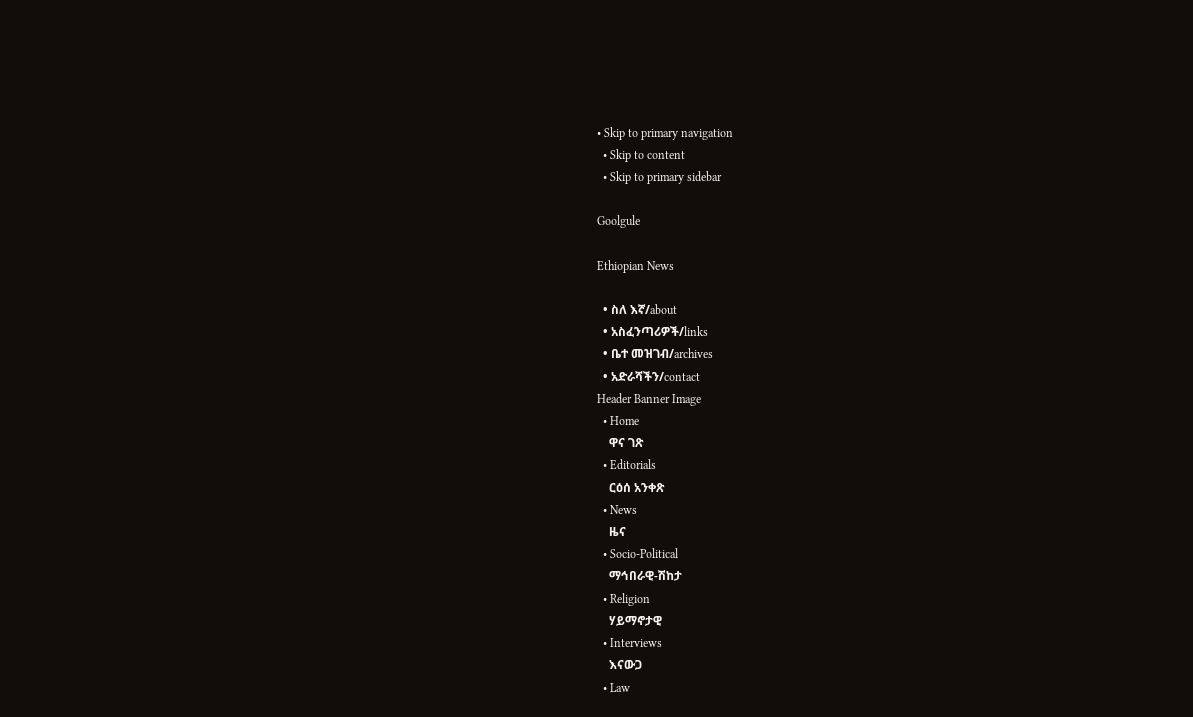• Skip to primary navigation
  • Skip to content
  • Skip to primary sidebar

Goolgule

Ethiopian News

  • ስለ እኛ/about
  • አስፈንጣሪዎች/links
  • ቤተ መዝገብ/archives
  • አድራሻችን/contact
Header Banner Image
  • Home
    ዋና ገጽ
  • Editorials
    ርዕሰ አንቀጽ
  • News
    ዜና
  • Socio-Political
    ማኅበራዊ-ሽከታ
  • Religion
    ሃይማኖታዊ
  • Interviews
    እናውጋ
  • Law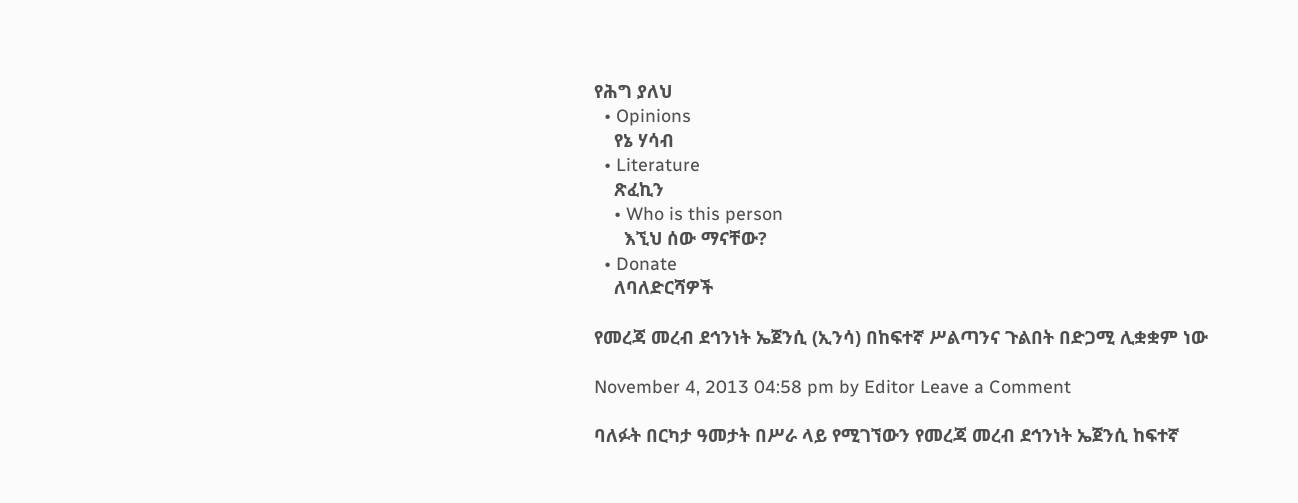የሕግ ያለህ
  • Opinions
    የኔ ሃሳብ
  • Literature
    ጽፈኪን
    • Who is this person
      እኚህ ሰው ማናቸው?
  • Donate
    ለባለድርሻዎች

የመረጃ መረብ ደኅንነት ኤጀንሲ (ኢንሳ) በከፍተኛ ሥልጣንና ጉልበት በድጋሚ ሊቋቋም ነው

November 4, 2013 04:58 pm by Editor Leave a Comment

ባለፉት በርካታ ዓመታት በሥራ ላይ የሚገኘውን የመረጃ መረብ ደኅንነት ኤጀንሲ ከፍተኛ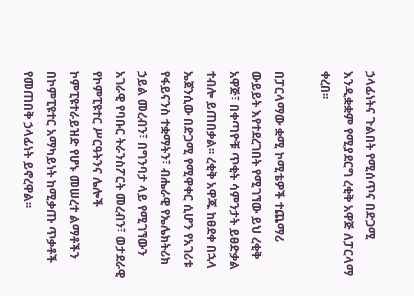ኃላፊነትና ጉልበት የሚሰጥና በድጋሚ እንዲቋቋም የሚያደርግ ረቂቅ አዋጅ ለፓርላማ ቀረበ፡፡

በፓርላማው ቋሚ ኮሚቴዎች ተጨማሪ ውይይት እየተደረገበት የሚገኘው ይህ ረቂቅ አዋጅ፣ በቀጣዮቹ ጥቂት ሳምንታት ይፀድቃል ተብሎ ይጠበቃል፡፡ ረቂቅ አዋጁ ከፀደቀ በኋላ ኤጀንሲው በድጋሚ የሚዋቀር ሲሆን የአገሪቱ የፋይናንስ ተቋማትን፣ ብሔራዊ የኤሌክትሪክ ኃይል መረብን፣ በግንባታ ላይ የሚገኘውን አገራዊ የባቡር ትራንስፖርት መረብን፣ ወታደራዊ የኮምፒዩተር ሥርዓትንና ሌሎች ኮምፒዩተራይዝድ የሆኑ መሠረተ ልማቶችን በኮምፒዩተር አማካይነት ከሚቃጡ ጥቃቶች የመጠበቅ ኃላፊነት ይኖረዋል፡፡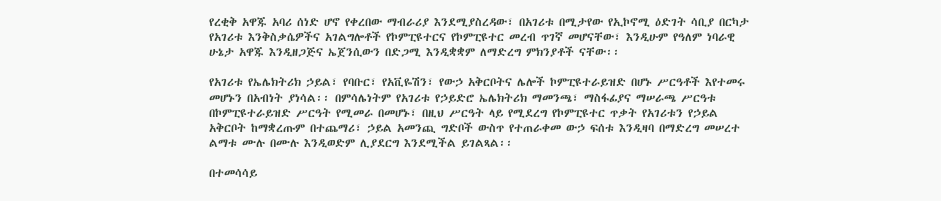የረቂቅ አዋጁ አባሪ ሰነድ ሆኖ የቀረበው ማብራሪያ እንደሚያስረዳው፣ በአገሪቱ በሚታየው የኢኮኖሚ ዕድገት ሳቢያ በርካታ የአገሪቱ እንቅስቃሴዎችና አገልግሎቶች የኮምፒዩተርና የኮምፒዩተር መረብ ጥገኛ መሆናቸው፣ እንዲሁም የዓለም ነባራዊ ሁኔታ አዋጁ እንዲዘጋጅና ኤጀንሲውን በድጋሚ እንዲቋቋም ለማድረግ ምክንያቶች ናቸው፡፡

የአገሪቱ የኤሌክትሪክ ኃይል፣ የባቡር፣ የአቪዬሽን፣ የውኃ አቅርቦትና ሌሎች ኮምፒዩተራይዝድ በሆኑ ሥርዓቶች እየተመሩ መሆኑን በአብነት ያነሳል፡፡ በምሳሌነትም የአገሪቱ የኃይድሮ ኤሌክትሪክ ማመንጫ፣ ማስፋፊያና ማሠራጫ ሥርዓቱ በኮምፒዩተራይዝድ ሥርዓት የሚመራ በመሆኑ፣ በዚህ ሥርዓት ላይ የሚደረግ የኮምፒዩተር ጥቃት የአገሪቱን የኃይል አቅርቦት ከማቋረጡም በተጨማሪ፣ ኃይል አመንጪ ግድቦች ውስጥ የተጠራቀመ ውኃ ፍሰቱ እንዲዛባ በማድረግ መሠረተ ልማቱ ሙሉ በሙሉ እንዲወድም ሊያደርግ እንደሚችል ይገልጻል፡፡

በተመሳሳይ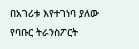በአገሪቱ እየተገነባ ያለው የባቡር ትራንስፖርት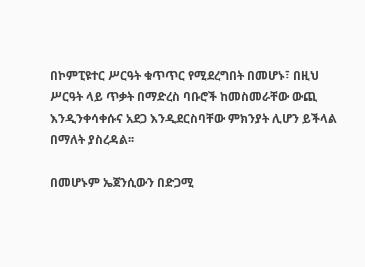በኮምፒዩተር ሥርዓት ቁጥጥር የሚደረግበት በመሆኑ፣ በዚህ ሥርዓት ላይ ጥቃት በማድረስ ባቡሮች ከመስመራቸው ውጪ እንዲንቀሳቀሱና አደጋ እንዲደርስባቸው ምክንያት ሊሆን ይችላል በማለት ያስረዳል፡፡

በመሆኑም ኤጀንሲውን በድጋሚ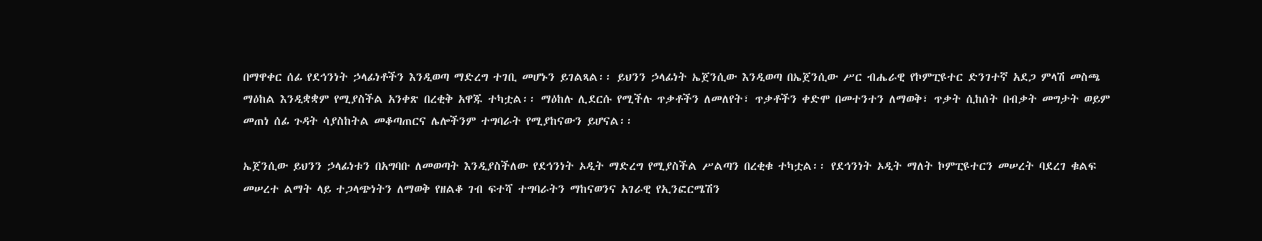በማዋቀር ሰፊ የደኅንነት ኃላፊነቶችን እንዲወጣ ማድረግ ተገቢ መሆኑን ይገልጻል፡፡ ይህንን ኃላፊነት ኤጀንሲው እንዲወጣ በኤጀንሲው ሥር ብሔራዊ የኮምፒዩተር ድንገተኛ አደጋ ምላሽ መስጫ ማዕከል እንዲቋቋም የሚያስችል አንቀጽ በረቂቅ አዋጁ ተካቷል፡፡ ማዕከሉ ሊደርሱ የሚችሉ ጥቃቶችን ለመለየት፣ ጥቃቶችን ቀድሞ በመተንተን ለማወቅ፣ ጥቃት ሲከሰት በብቃት መግታት ወይም መጠነ ሰፊ ጉዳት ሳያስከትል መቆጣጠርና ሌሎችንም ተግባራት የሚያከናውን ይሆናል፡፡

ኤጀንሲው ይህንን ኃላፊነቱን በአግባቡ ለመወጣት እንዲያስችለው የደኅንነት ኦዲት ማድረግ የሚያስችል ሥልጣን በረቂቁ ተካቷል፡፡ የደኅንነት ኦዲት ማለት ኮምፒዩተርን መሠረት ባደረገ ቁልፍ መሠረተ ልማት ላይ ተጋላጭነትን ለማወቅ የዘልቆ ገብ ፍተሻ ተግባራትን ማከናወንና አገራዊ የኢንፎርሜሽን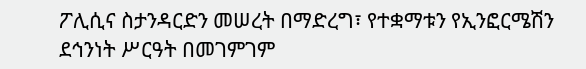ፖሊሲና ስታንዳርድን መሠረት በማድረግ፣ የተቋማቱን የኢንፎርሜሽን ደኅንነት ሥርዓት በመገምገም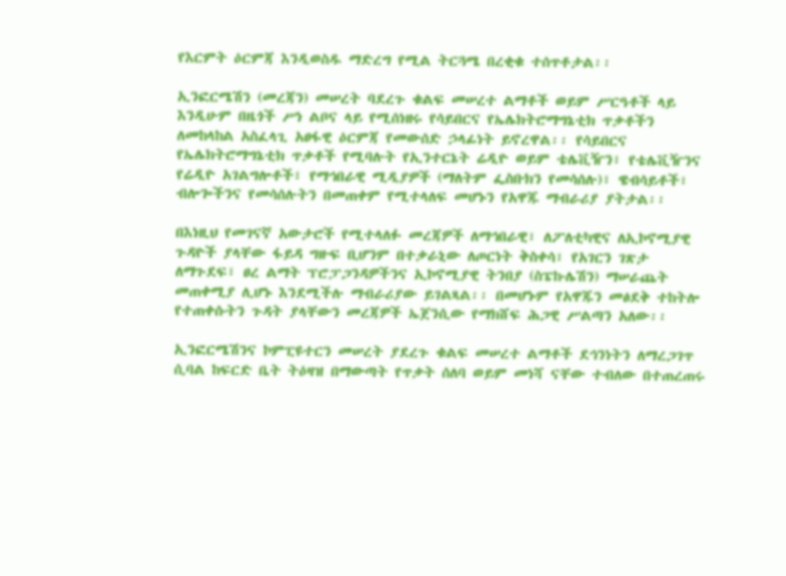የእርምት ዕርምጃ እንዲወስዱ ማድረግ የሚል ትርጓሜ በረቂቁ ተሰጥቶታል፡፡

ኢንፎርሜሽን (መረጃን) መሠረት ባደረጉ ቁልፍ መሠረተ ልማቶች ወይም ሥርዓቶች ላይ እንዲሁም በዜጎች ሥነ ልቦና ላይ የሚሰነዘሩ የሳይበርና የኤሌክትሮማግኔቲክ ጥቃቶችን ለመከላከል አስፈላጊ አፀፋዊ ዕርምጃ የመውሰድ ኃላፊነት ይኖረዋል፡፡ የሳይበርና የኤሌክትሮማግኔቲክ ጥቃቶች የሚባሉት የኢንተርኔት ሬዲዮ ወይም ቴሌቪዥን፣ የቴሌቪዥንና የሬዲዮ አገልግሎቶች፣ የማኅበራዊ ሚዲያዎች (ማለትም ፌስቡክን የመሳሰሉ)፣ ዌብሳይቶች፣ ብሎጐችንና የመሳሰሉትን በመጠቀም የሚተላለፍ መሆኑን የአዋጁ ማብራሪያ ያትታል፡፡

በእነዚህ የመገናኛ አውታሮች የሚተላለፉ መረጃዎች ለማኅበራዊ፣ ለፖለቲካዊና ለኢኮኖሚያዊ ጉዳዮች ያላቸው ፋይዳ ግዙፍ ቢሆንም በተቃራኒው ለጦርነት ቅስቀሳ፣ የአገርን ገጽታ ለማጉደፍ፣ ፀረ ልማት ፕሮፓጋንዳዎችንና ኢኮኖሚያዊ ትንበያ (ስፔኩሌሽን) ማሠራጨት መጠቀሚያ ሊሆኑ እንደሚችሉ ማብራሪያው ይገልጻል፡፡ በመሆኑም የአዋጁን መፅደቅ ተከትሎ የተጠቀሱትን ጉዳት ያላቸውን መረጃዎች ኤጀንሲው የማክሸፍ ሕጋዊ ሥልጣን አለው፡፡

ኢንፎርሜሽንና ኮምፒዩተርን መሠረት ያደረጉ ቁልፍ መሠረተ ልማቶች ደኅንነትን ለማረጋገጥ ሲባል ከፍርድ ቤት ትዕዛዝ በማውጣት የጥቃት ሰለባ ወይም መነሻ ናቸው ተብለው በተጠረጠሩ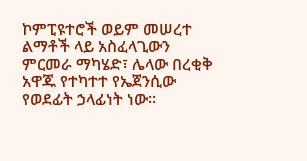ኮምፒዩተሮች ወይም መሠረተ ልማቶች ላይ አስፈላጊውን ምርመራ ማካሄድ፣ ሌላው በረቂቅ አዋጁ የተካተተ የኤጀንሲው የወደፊት ኃላፊነት ነው፡፡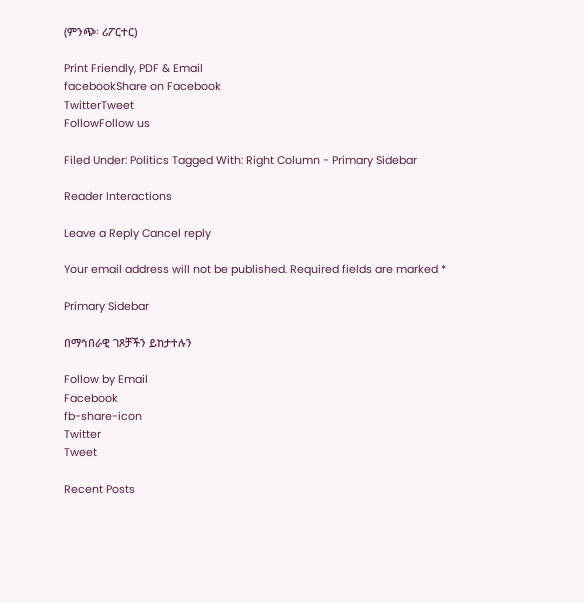(ምንጭ፡ ሪፖርተር)

Print Friendly, PDF & Email
facebookShare on Facebook
TwitterTweet
FollowFollow us

Filed Under: Politics Tagged With: Right Column - Primary Sidebar

Reader Interactions

Leave a Reply Cancel reply

Your email address will not be published. Required fields are marked *

Primary Sidebar

በማኅበራዊ ገጾቻችን ይከታተሉን

Follow by Email
Facebook
fb-share-icon
Twitter
Tweet

Recent Posts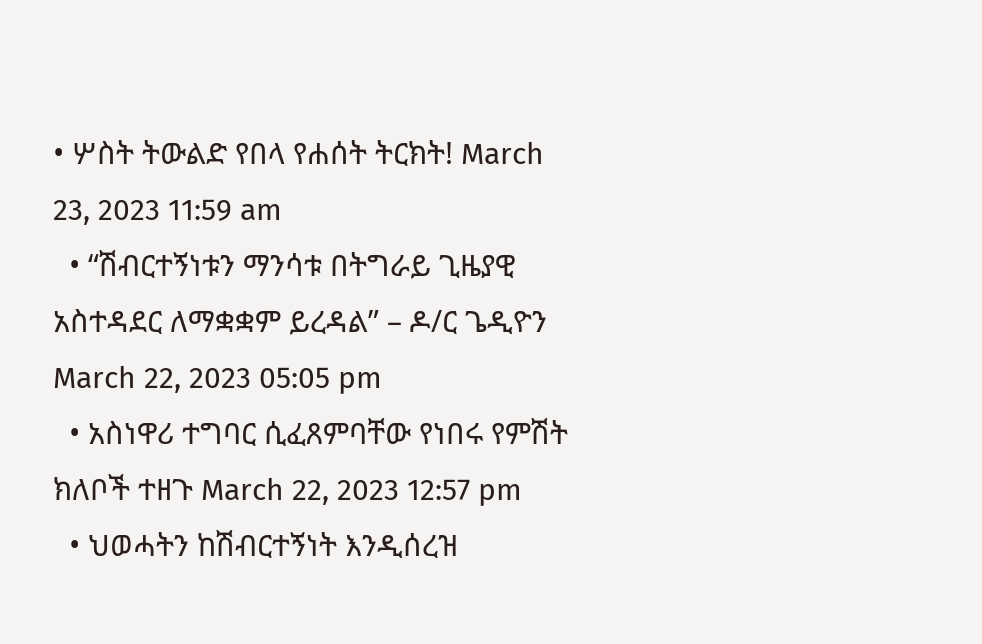• ሦስት ትውልድ የበላ የሐሰት ትርክት! March 23, 2023 11:59 am
  • “ሽብርተኝነቱን ማንሳቱ በትግራይ ጊዜያዊ አስተዳደር ለማቋቋም ይረዳል” – ዶ/ር ጌዲዮን March 22, 2023 05:05 pm
  • አስነዋሪ ተግባር ሲፈጸምባቸው የነበሩ የምሽት ክለቦች ተዘጉ March 22, 2023 12:57 pm
  • ህወሓትን ከሽብርተኝነት እንዲሰረዝ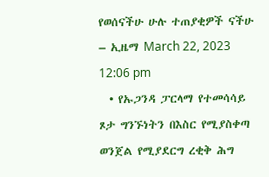የወሰናችሁ ሁሉ ተጠያቂዎች ናችሁ – ኢዜማ March 22, 2023 12:06 pm
  • የኡጋንዳ ፓርላማ የተመሳሳይ ጾታ ግንኙነትን በእስር የሚያስቀጣ ወንጀል የሚያደርግ ረቂቅ ሕግ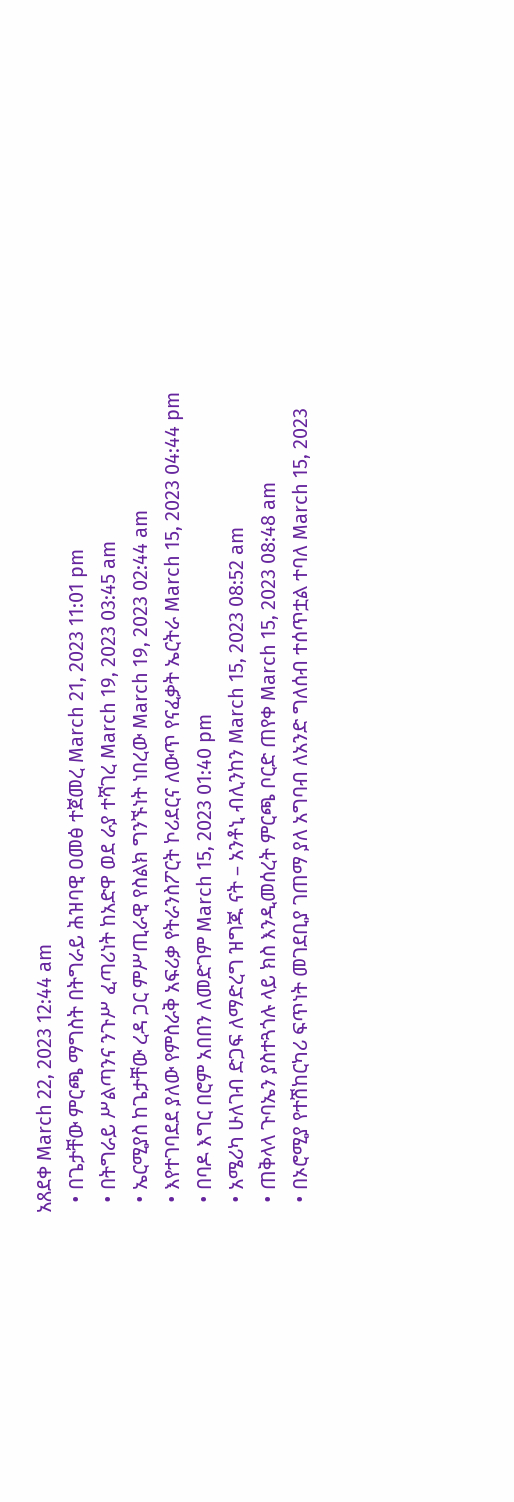አጸደቀ March 22, 2023 12:44 am
  • በጌታቸው ምርጫ ማግስት በትግራይ ሕዝባዊ ዐመፅ ተጀመረ March 21, 2023 11:01 pm
  • በትግራይ ሥልጣንና ንጉሥ ፈጣሪነት ከአድዋ ወደ ራያ ተሻገረ March 19, 2023 03:45 am
  • ኤርሚያስ ከጌታቸው ረዳ ጋር ምሥጢራዊ የስልክ ግንኙነት ነበረው March 19, 2023 02:44 am
  • እየተገባደደ ያለው የምስራቅ አፍሪቃ የትራንስፖርት ኮሪደርና ለውጥ የናፈቃት ኤርትራ March 15, 2023 04:44 pm
  • በባዶ እግር በሮም አበበን ለመድገም March 15, 2023 01:40 pm
  • አሜሪካ ሁለገብ ድጋፍ ለማድረግ ዝግጁ ናት – አንቶኒ ብሊንከን March 15, 2023 08:52 am
  • ጠቅላላ ጉባኤን ያስተጓጎሉ ላይ ክስ እንዲመሰረት ምርጫ ቦርድ ጠየቀ March 15, 2023 08:48 am
  • በኦሮሚያ የተሽከርካሪ ፍጥነት መገደቢያ ገጠማ ያለ አግባብ ለአንድ ግለሰብ ተሰጥቷል ተባለ March 15, 2023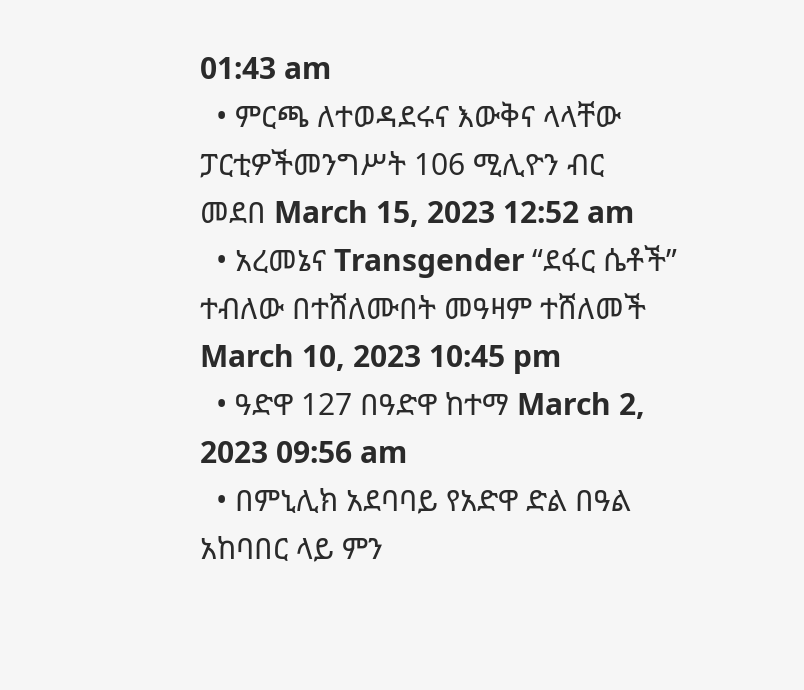01:43 am
  • ምርጫ ለተወዳደሩና እውቅና ላላቸው ፓርቲዎችመንግሥት 106 ሚሊዮን ብር መደበ March 15, 2023 12:52 am
  • አረመኔና Transgender “ደፋር ሴቶች” ተብለው በተሸለሙበት መዓዛም ተሸለመች  March 10, 2023 10:45 pm
  • ዓድዋ 127 በዓድዋ ከተማ March 2, 2023 09:56 am
  • በምኒሊክ አደባባይ የአድዋ ድል በዓል አከባበር ላይ ምን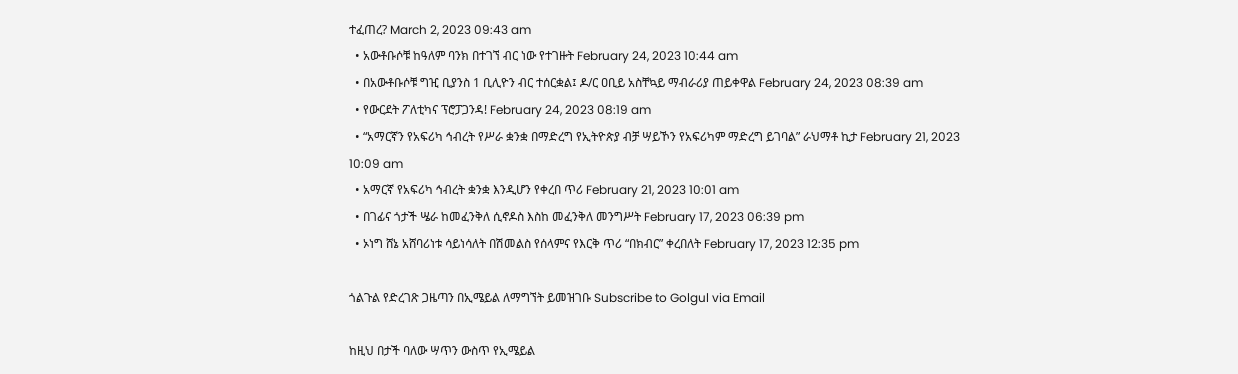ተፈጠረ? March 2, 2023 09:43 am
  • አውቶቡሶቹ ከዓለም ባንክ በተገኘ ብር ነው የተገዙት February 24, 2023 10:44 am
  • በአውቶቡሶቹ ግዢ ቢያንስ 1 ቢሊዮን ብር ተሰርቋል፤ ዶ/ር ዐቢይ አስቸኳይ ማብራሪያ ጠይቀዋል February 24, 2023 08:39 am
  • የውርደት ፖለቲካና ፕሮፓጋንዳ! February 24, 2023 08:19 am
  • “አማርኛን የአፍሪካ ኅብረት የሥራ ቋንቋ በማድረግ የኢትዮጵያ ብቻ ሣይኾን የአፍሪካም ማድረግ ይገባል” ራህማቶ ኪታ February 21, 2023 10:09 am
  • አማርኛ የአፍሪካ ኅብረት ቋንቋ እንዲሆን የቀረበ ጥሪ February 21, 2023 10:01 am
  • በገፊና ጎታች ሤራ ከመፈንቅለ ሲኖዶስ እስከ መፈንቅለ መንግሥት February 17, 2023 06:39 pm
  • ኦነግ ሸኔ አሸባሪነቱ ሳይነሳለት በሽመልስ የሰላምና የእርቅ ጥሪ “በክብር” ቀረበለት February 17, 2023 12:35 pm

ጎልጉል የድረገጽ ጋዜጣን በኢሜይል ለማግኘት ይመዝገቡ Subscribe to Golgul via Email

ከዚህ በታች ባለው ሣጥን ውስጥ የኢሜይል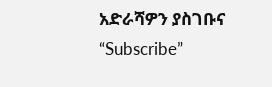አድራሻዎን ያስገቡና “Subscribe”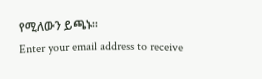የሚለውን ይጫኑ፡፡
Enter your email address to receive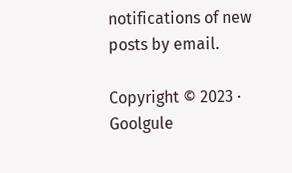notifications of new posts by email.

Copyright © 2023 · Goolgule